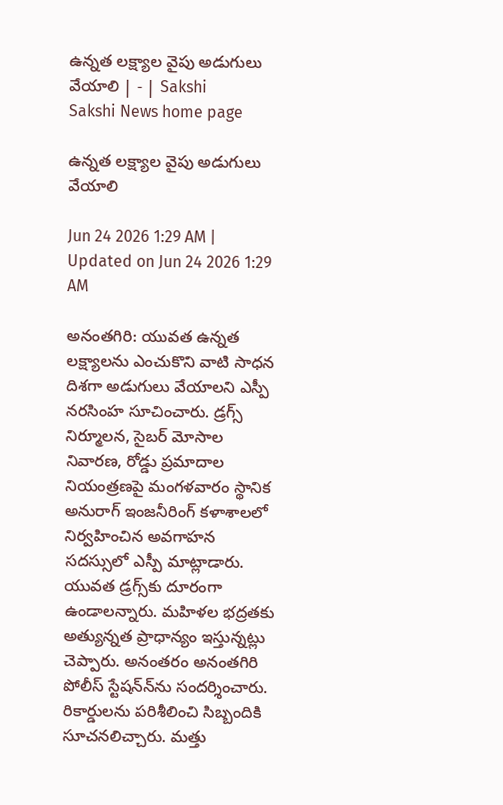ఉన్నత లక్ష్యాల వైపు అడుగులు వేయాలి | - | Sakshi
Sakshi News home page

ఉన్నత లక్ష్యాల వైపు అడుగులు వేయాలి

Jun 24 2026 1:29 AM | Updated on Jun 24 2026 1:29 AM

అనంతగిరి: యువత ఉన్నత లక్ష్యాలను ఎంచుకొని వాటి సాధన దిశగా అడుగులు వేయాలని ఎస్పీ నరసింహ సూచించారు. డ్రగ్స్‌ నిర్మూలన, సైబర్‌ మోసాల నివారణ, రోడ్డు ప్రమాదాల నియంత్రణపై మంగళవారం స్థానిక అనురాగ్‌ ఇంజనీరింగ్‌ కళాశాలలో నిర్వహించిన అవగాహన సదస్సులో ఎస్పీ మాట్లాడారు. యువత డ్రగ్స్‌కు దూరంగా ఉండాలన్నారు. మహిళల భద్రతకు అత్యున్నత ప్రాధాన్యం ఇస్తున్నట్లు చెప్పారు. అనంతరం అనంతగిరి పోలీస్‌ స్టేషన్‌న్‌ను సందర్శించారు. రికార్డులను పరిశీలించి సిబ్బందికి సూచనలిచ్చారు. మత్తు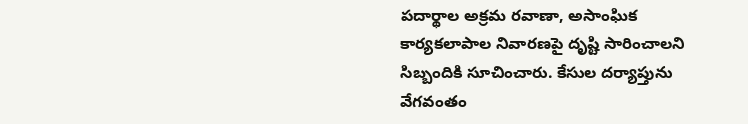పదార్థాల అక్రమ రవాణా, అసాంఘిక కార్యకలాపాల నివారణపై దృష్టి సారించాలని సిబ్బందికి సూచించారు. కేసుల దర్యాప్తును వేగవంతం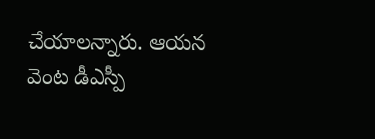చేయాలన్నారు. ఆయన వెంట డీఎస్పీ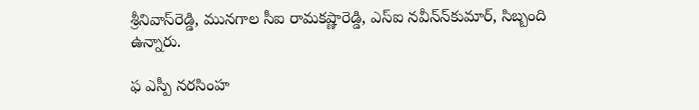శ్రీనివాస్‌రెడ్డి, మునగాల సీఐ రామకష్ణారెడ్డి, ఎస్‌ఐ నవీన్‌న్‌కుమార్‌, సిబ్బంది ఉన్నారు.

ఫ ఎస్పీ నరసింహ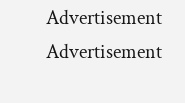Advertisement
Advertisement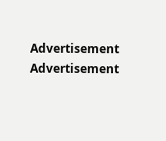Advertisement
Advertisement